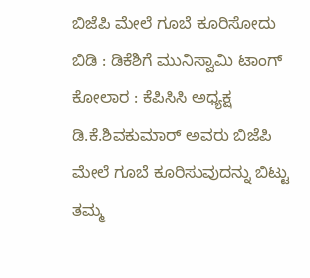ಬಿಜೆಪಿ ಮೇಲೆ ಗೂಬೆ ಕೂರಿಸೋದು ಬಿಡಿ : ಡಿಕೆಶಿಗೆ ಮುನಿಸ್ವಾಮಿ ಟಾಂಗ್
ಕೋಲಾರ : ಕೆಪಿಸಿಸಿ ಅಧ್ಯಕ್ಷ ಡಿ.ಕೆ.ಶಿವಕುಮಾರ್ ಅವರು ಬಿಜೆಪಿ ಮೇಲೆ ಗೂಬೆ ಕೂರಿಸುವುದನ್ನು ಬಿಟ್ಟು ತಮ್ಮ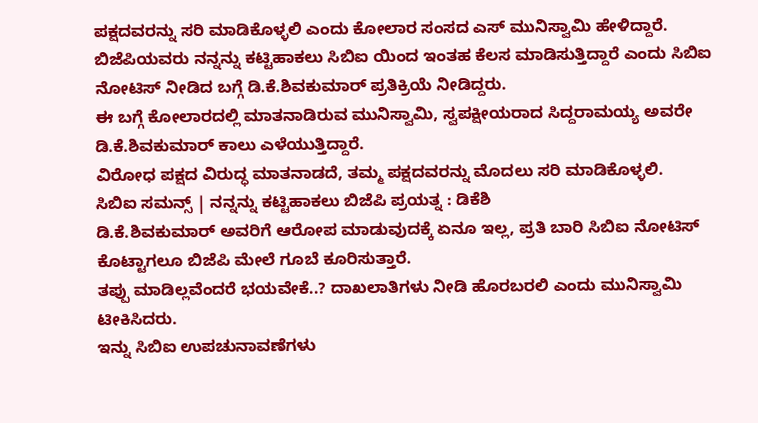ಪಕ್ಷದವರನ್ನು ಸರಿ ಮಾಡಿಕೊಳ್ಳಲಿ ಎಂದು ಕೋಲಾರ ಸಂಸದ ಎಸ್ ಮುನಿಸ್ವಾಮಿ ಹೇಳಿದ್ದಾರೆ.
ಬಿಜೆಪಿಯವರು ನನ್ನನ್ನು ಕಟ್ಟಿಹಾಕಲು ಸಿಬಿಐ ಯಿಂದ ಇಂತಹ ಕೆಲಸ ಮಾಡಿಸುತ್ತಿದ್ದಾರೆ ಎಂದು ಸಿಬಿಐ ನೋಟಿಸ್ ನೀಡಿದ ಬಗ್ಗೆ ಡಿ.ಕೆ.ಶಿವಕುಮಾರ್ ಪ್ರತಿಕ್ರಿಯೆ ನೀಡಿದ್ದರು.
ಈ ಬಗ್ಗೆ ಕೋಲಾರದಲ್ಲಿ ಮಾತನಾಡಿರುವ ಮುನಿಸ್ವಾಮಿ, ಸ್ವಪಕ್ಷೀಯರಾದ ಸಿದ್ದರಾಮಯ್ಯ ಅವರೇ ಡಿ.ಕೆ.ಶಿವಕುಮಾರ್ ಕಾಲು ಎಳೆಯುತ್ತಿದ್ದಾರೆ.
ವಿರೋಧ ಪಕ್ಷದ ವಿರುದ್ಧ ಮಾತನಾಡದೆ, ತಮ್ಮ ಪಕ್ಷದವರನ್ನು ಮೊದಲು ಸರಿ ಮಾಡಿಕೊಳ್ಳಲಿ.
ಸಿಬಿಐ ಸಮನ್ಸ್ | ನನ್ನನ್ನು ಕಟ್ಟಿಹಾಕಲು ಬಿಜೆಪಿ ಪ್ರಯತ್ನ : ಡಿಕೆಶಿ
ಡಿ.ಕೆ.ಶಿವಕುಮಾರ್ ಅವರಿಗೆ ಆರೋಪ ಮಾಡುವುದಕ್ಕೆ ಏನೂ ಇಲ್ಲ, ಪ್ರತಿ ಬಾರಿ ಸಿಬಿಐ ನೋಟಿಸ್ ಕೊಟ್ಟಾಗಲೂ ಬಿಜೆಪಿ ಮೇಲೆ ಗೂಬೆ ಕೂರಿಸುತ್ತಾರೆ.
ತಪ್ಪು ಮಾಡಿಲ್ಲವೆಂದರೆ ಭಯವೇಕೆ..? ದಾಖಲಾತಿಗಳು ನೀಡಿ ಹೊರಬರಲಿ ಎಂದು ಮುನಿಸ್ವಾಮಿ ಟೀಕಿಸಿದರು.
ಇನ್ನು ಸಿಬಿಐ ಉಪಚುನಾವಣೆಗಳು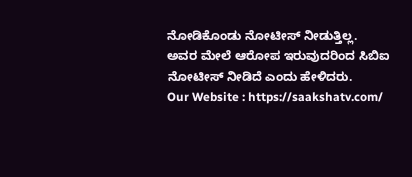ನೋಡಿಕೊಂಡು ನೋಟೀಸ್ ನೀಡುತ್ತಿಲ್ಲ.
ಅವರ ಮೇಲೆ ಆರೋಪ ಇರುವುದರಿಂದ ಸಿಬಿಐ ನೋಟೀಸ್ ನೀಡಿದೆ ಎಂದು ಹೇಳಿದರು.
Our Website : https://saakshatv.com/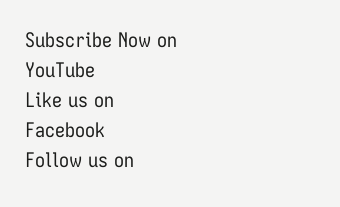Subscribe Now on YouTube
Like us on Facebook
Follow us on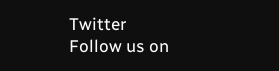Twitter
Follow us on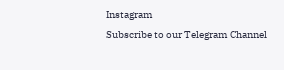Instagram
Subscribe to our Telegram Channel